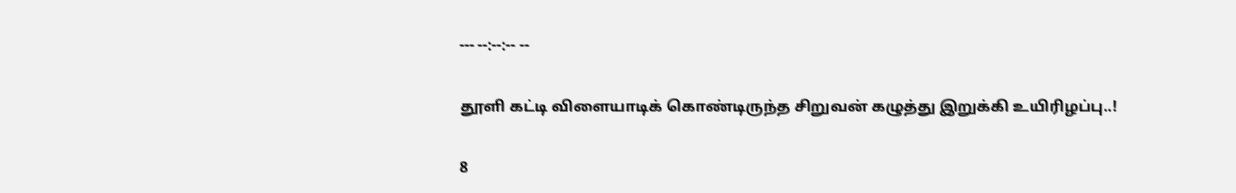--- --:--:-- --

தூளி கட்டி விளையாடிக் கொண்டிருந்த சிறுவன் கழுத்து இறுக்கி உயிரிழப்பு..!

8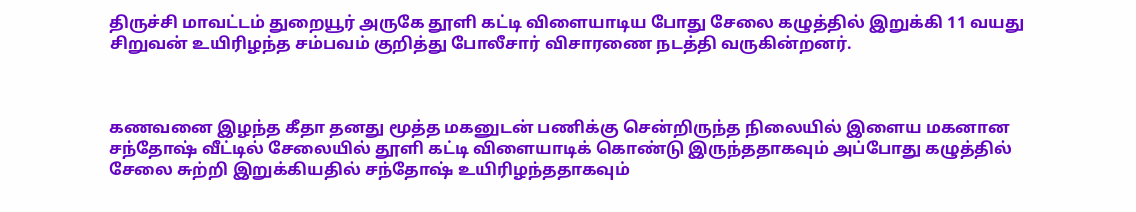திருச்சி மாவட்டம் துறையூர் அருகே தூளி கட்டி விளையாடிய போது சேலை கழுத்தில் இறுக்கி 11 வயது சிறுவன் உயிரிழந்த சம்பவம் குறித்து போலீசார் விசாரணை நடத்தி வருகின்றனர்.



கணவனை இழந்த கீதா தனது மூத்த மகனுடன் பணிக்கு சென்றிருந்த நிலையில் இளைய மகனான சந்தோஷ் வீட்டில் சேலையில் தூளி கட்டி விளையாடிக் கொண்டு இருந்ததாகவும் அப்போது கழுத்தில் சேலை சுற்றி இறுக்கியதில் சந்தோஷ் உயிரிழந்ததாகவும்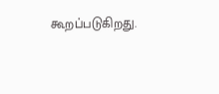கூறப்படுகிறது.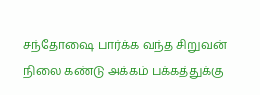சந்தோஷை பார்க்க வந்த சிறுவன் நிலை கண்டு அக்கம் பக்கத்துக்கு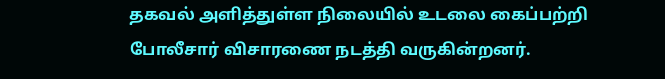தகவல் அளித்துள்ள நிலையில் உடலை கைப்பற்றி போலீசார் விசாரணை நடத்தி வருகின்றனர்.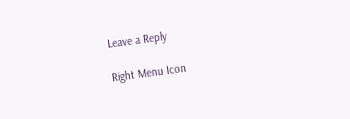Leave a Reply

Right Menu Icon